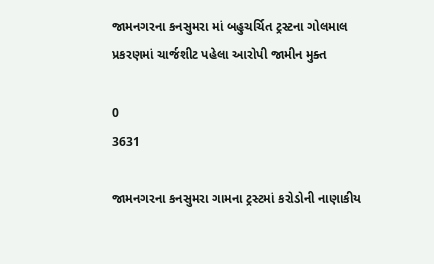જામનગરના કનસુમરા માં બહુચર્ચિત ટ્રસ્ટના ગોલમાલ પ્રકરણમાં ચાર્જશીટ પહેલા આરોપી જામીન મુક્ત

0
3631

જામનગરના કનસુમરા ગામના ટ્રસ્ટમાં કરોડોની નાણાકીય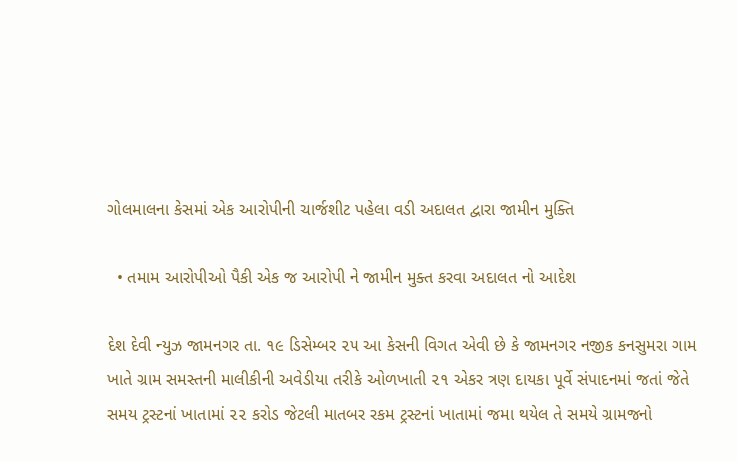ગોલમાલના કેસમાં એક આરોપીની ચાર્જશીટ પહેલા વડી અદાલત દ્વારા જામીન મુક્તિ

  • તમામ આરોપીઓ પૈકી એક જ આરોપી ને જામીન મુક્ત કરવા અદાલત નો આદેશ

દેશ દેવી ન્યુઝ જામનગર તા. ૧૯ ડિસેમ્બર ૨૫ આ કેસની વિગત એવી છે કે જામનગર નજીક કનસુમરા ગામ ખાતે ગ્રામ સમસ્તની માલીકીની અવેડીયા તરીકે ઓળખાતી ૨૧ એકર ત્રણ દાયકા પૂર્વે સંપાદનમાં જતાં જેતે સમય ટ્રસ્ટનાં ખાતામાં ૨૨ કરોડ જેટલી માતબર રકમ ટ્રસ્ટનાં ખાતામાં જમા થયેલ તે સમયે ગ્રામજનો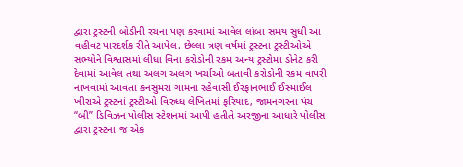દ્વારા ટ્રસ્ટની બોડીની રચના પણ કરવામાં આવેલ લાંબા સમય સુધી આ વહીવટ પારદર્શક રીતે આપેલ. છેલ્લા ત્રણ વર્ષમાં ટ્રસ્ટના ટ્રસ્ટીઓએ સભ્યોને વિશ્વાસમાં લીધા વિના કરોડોની રકમ અન્ય ટ્રસ્ટોમા ડોનેટ કરી દેવામાં આવેલ તથા અલગ અલગ ખર્ચાઓ બતાવી કરોડોની રકમ વાપરી નાખવામાં આવતા કનસુમરા ગામના રહેવાસી ઈરફાનભાઈ ઈસ્માઈલ ખીરાએ ટ્રસ્ટનાં ટ્રસ્ટીઓ વિરુધ્ધ લેખિતમાં ફરિયાદ, જામનગરના પંચ “બી” ડિવિઝન પોલીસ સ્ટેશનમાં આપી હતીતે અરજીના આધારે પોલીસ દ્વારા ટ્રસ્ટના જ એક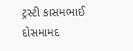ટ્રસ્ટી કાસમભાઈ દોસમામદ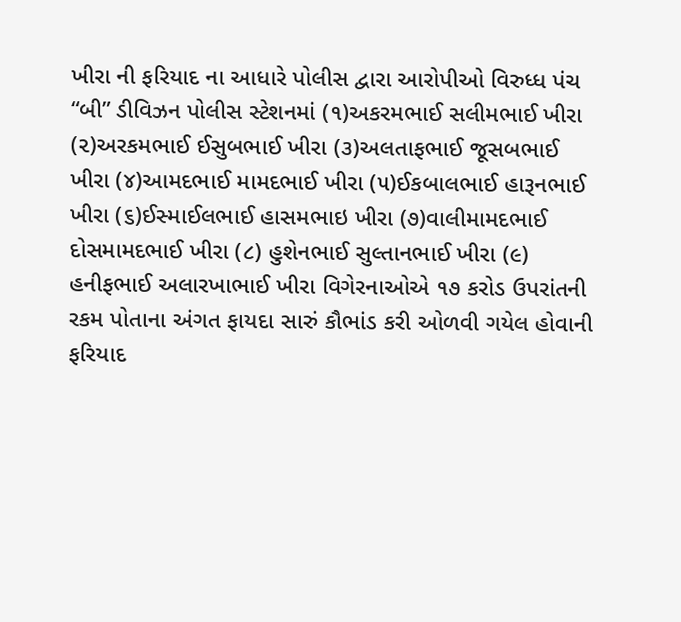ખીરા ની ફરિયાદ ના આધારે પોલીસ દ્વારા આરોપીઓ વિરુધ્ધ પંચ “બી” ડીવિઝન પોલીસ સ્ટેશનમાં (૧)અકરમભાઈ સલીમભાઈ ખીરા (૨)અરકમભાઈ ઈસુબભાઈ ખીરા (૩)અલતાફભાઈ જૂસબભાઈ ખીરા (૪)આમદભાઈ મામદભાઈ ખીરા (૫)ઈકબાલભાઈ હારૂનભાઈ ખીરા (૬)ઈસ્માઈલભાઈ હાસમભાઇ ખીરા (૭)વાલીમામદભાઈ દોસમામદભાઈ ખીરા (૮) હુશેનભાઈ સુલ્તાનભાઈ ખીરા (૯) હનીફભાઈ અલારખાભાઈ ખીરા વિગેરનાઓએ ૧૭ કરોડ ઉપરાંતની રકમ પોતાના અંગત ફાયદા સારું કૌભાંડ કરી ઓળવી ગયેલ હોવાની ફરિયાદ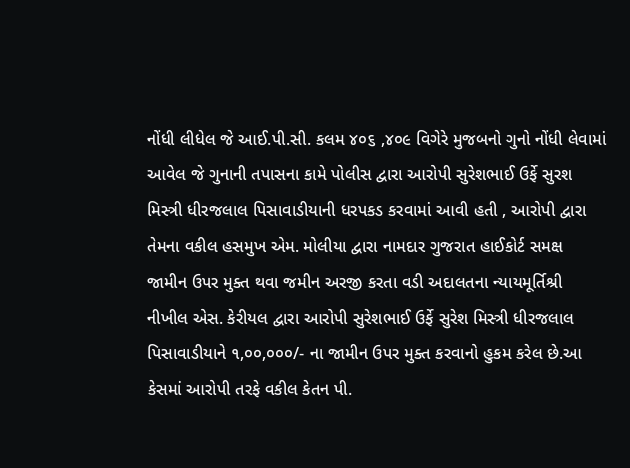નોંધી લીધેલ જે આઈ.પી.સી. કલમ ૪૦૬ ,૪૦૯ વિગેરે મુજબનો ગુનો નોંધી લેવામાં આવેલ જે ગુનાની તપાસના કામે પોલીસ દ્વારા આરોપી સુરેશભાઈ ઉર્ફે સુરશ મિસ્ત્રી ધીરજલાલ પિસાવાડીયાની ધરપકડ કરવામાં આવી હતી , આરોપી દ્વારા તેમના વકીલ હસમુખ એમ. મોલીયા દ્વારા નામદાર ગુજરાત હાઈકોર્ટ સમક્ષ જામીન ઉપર મુક્ત થવા જમીન અરજી કરતા વડી અદાલતના ન્યાયમૂર્તિશ્રી નીખીલ એસ. કેરીયલ દ્વારા આરોપી સુરેશભાઈ ઉર્ફે સુરેશ મિસ્ત્રી ધીરજલાલ પિસાવાડીયાને ૧,૦૦,૦૦૦/- ના જામીન ઉપર મુક્ત કરવાનો હુકમ કરેલ છે.આ કેસમાં આરોપી તરફે વકીલ કેતન પી.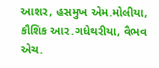આશર, હસમુખ એમ.મોલીયા, કૌશિક આર.ગધેથરીયા, વૈભવ એચ.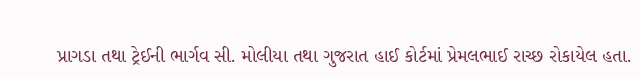પ્રાગડા તથા ટ્રેઈની ભાર્ગવ સી. મોલીયા તથા ગુજરાત હાઈ કોર્ટમાં પ્રેમલભાઈ રાચ્છ રોકાયેલ હતા.